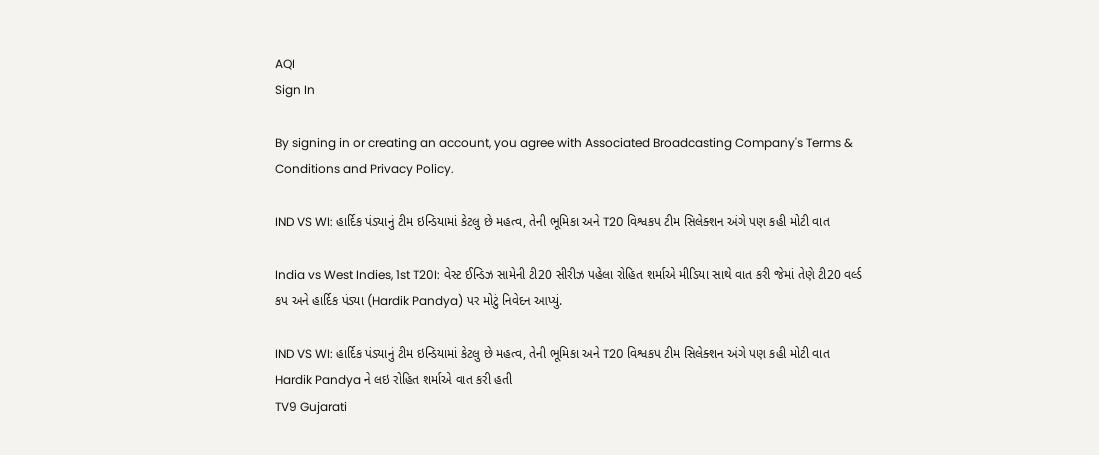AQI
Sign In

By signing in or creating an account, you agree with Associated Broadcasting Company's Terms & Conditions and Privacy Policy.

IND VS WI: હાર્દિક પંડ્યાનું ટીમ ઇન્ડિયામાં કેટલુ છે મહત્વ, તેની ભૂમિકા અને T20 વિશ્વકપ ટીમ સિલેક્શન અંગે પણ કહી મોટી વાત

India vs West Indies, 1st T20I: વેસ્ટ ઈન્ડિઝ સામેની ટી20 સીરીઝ પહેલા રોહિત શર્માએ મીડિયા સાથે વાત કરી જેમાં તેણે ટી20 વર્લ્ડ કપ અને હાર્દિક પંડ્યા (Hardik Pandya) પર મોટું નિવેદન આપ્યું.

IND VS WI: હાર્દિક પંડ્યાનું ટીમ ઇન્ડિયામાં કેટલુ છે મહત્વ, તેની ભૂમિકા અને T20 વિશ્વકપ ટીમ સિલેક્શન અંગે પણ કહી મોટી વાત
Hardik Pandya ને લઇ રોહિત શર્માએ વાત કરી હતી
TV9 Gujarati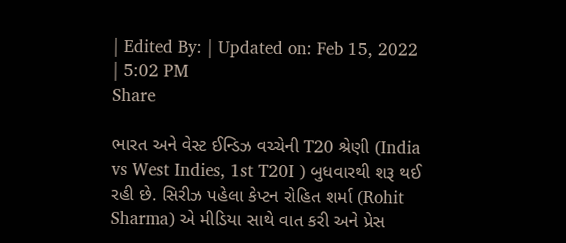| Edited By: | Updated on: Feb 15, 2022 | 5:02 PM
Share

ભારત અને વેસ્ટ ઈન્ડિઝ વચ્ચેની T20 શ્રેણી (India vs West Indies, 1st T20I ) બુધવારથી શરૂ થઈ રહી છે. સિરીઝ પહેલા કેપ્ટન રોહિત શર્મા (Rohit Sharma) એ મીડિયા સાથે વાત કરી અને પ્રેસ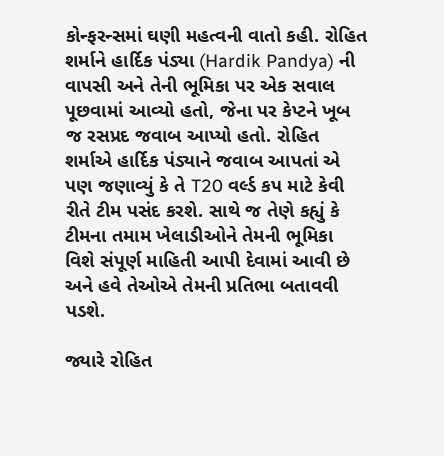કોન્ફરન્સમાં ઘણી મહત્વની વાતો કહી. રોહિત શર્માને હાર્દિક પંડ્યા (Hardik Pandya) ની વાપસી અને તેની ભૂમિકા પર એક સવાલ પૂછવામાં આવ્યો હતો, જેના પર કેપ્ટને ખૂબ જ રસપ્રદ જવાબ આપ્યો હતો. રોહિત શર્માએ હાર્દિક પંડ્યાને જવાબ આપતાં એ પણ જણાવ્યું કે તે T20 વર્લ્ડ કપ માટે કેવી રીતે ટીમ પસંદ કરશે. સાથે જ તેણે કહ્યું કે ટીમના તમામ ખેલાડીઓને તેમની ભૂમિકા વિશે સંપૂર્ણ માહિતી આપી દેવામાં આવી છે અને હવે તેઓએ તેમની પ્રતિભા બતાવવી પડશે.

જ્યારે રોહિત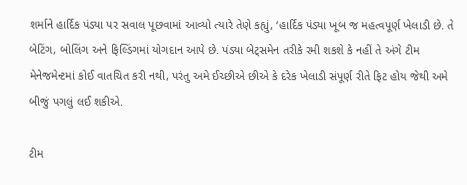શર્માને હાર્દિક પંડ્યા પર સવાલ પૂછવામાં આવ્યો ત્યારે તેણે કહ્યું, ‘હાર્દિક પંડ્યા ખૂબ જ મહત્વપૂર્ણ ખેલાડી છે. તે બેટિંગ, બોલિંગ અને ફિલ્ડિંગમાં યોગદાન આપે છે. પંડ્યા બેટ્સમેન તરીકે રમી શકશે કે નહીં તે અંગે ટીમ મેનેજમેન્ટમાં કોઈ વાતચિત કરી નથી, પરંતુ અમે ઈચ્છીએ છીએ કે દરેક ખેલાડી સંપૂર્ણ રીતે ફિટ હોય જેથી અમે બીજું પગલું લઈ શકીએ.

ટીમ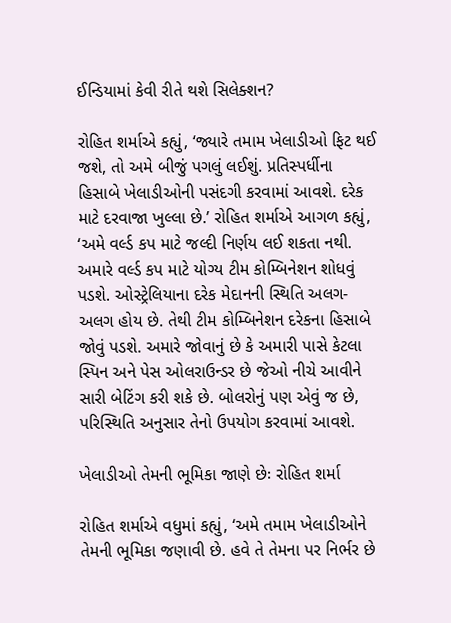ઈન્ડિયામાં કેવી રીતે થશે સિલેક્શન?

રોહિત શર્માએ કહ્યું, ‘જ્યારે તમામ ખેલાડીઓ ફિટ થઈ જશે, તો અમે બીજું પગલું લઈશું. પ્રતિસ્પર્ધીના હિસાબે ખેલાડીઓની પસંદગી કરવામાં આવશે. દરેક માટે દરવાજા ખુલ્લા છે.’ રોહિત શર્માએ આગળ કહ્યું, ‘અમે વર્લ્ડ કપ માટે જલ્દી નિર્ણય લઈ શકતા નથી. અમારે વર્લ્ડ કપ માટે યોગ્ય ટીમ કોમ્બિનેશન શોધવું પડશે. ઓસ્ટ્રેલિયાના દરેક મેદાનની સ્થિતિ અલગ-અલગ હોય છે. તેથી ટીમ કોમ્બિનેશન દરેકના હિસાબે જોવું પડશે. અમારે જોવાનું છે કે અમારી પાસે કેટલા સ્પિન અને પેસ ઓલરાઉન્ડર છે જેઓ નીચે આવીને સારી બેટિંગ કરી શકે છે. બોલરોનું પણ એવું જ છે, પરિસ્થિતિ અનુસાર તેનો ઉપયોગ કરવામાં આવશે.

ખેલાડીઓ તેમની ભૂમિકા જાણે છેઃ રોહિત શર્મા

રોહિત શર્માએ વધુમાં કહ્યું, ‘અમે તમામ ખેલાડીઓને તેમની ભૂમિકા જણાવી છે. હવે તે તેમના પર નિર્ભર છે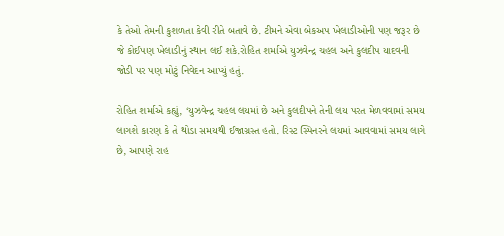કે તેઓ તેમની કુશળતા કેવી રીતે બતાવે છે. ટીમને એવા બેકઅપ ખેલાડીઓની પણ જરૂર છે જે કોઈપણ ખેલાડીનું સ્થાન લઈ શકે.રોહિત શર્માએ યુઝવેન્દ્ર ચહલ અને કુલદીપ યાદવની જોડી પર પણ મોટું નિવેદન આપ્યું હતું.

રોહિત શર્માએ કહ્યું, ‘યુઝવેન્દ્ર ચહલ લયમાં છે અને કુલદીપને તેની લય પરત મેળવવામાં સમય લાગશે કારણ કે તે થોડા સમયથી ઈજાગ્રસ્ત હતો. રિસ્ટ સ્પિનરને લયમાં આવવામાં સમય લાગે છે, આપણે રાહ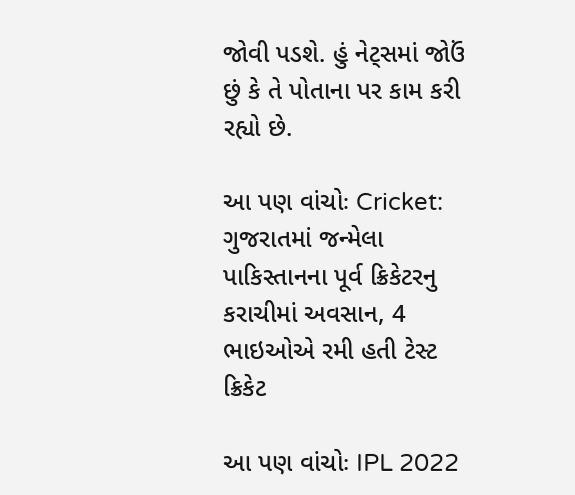જોવી પડશે. હું નેટ્સમાં જોઉં છું કે તે પોતાના પર કામ કરી રહ્યો છે.

આ પણ વાંચોઃ Cricket: ગુજરાતમાં જન્મેલા પાકિસ્તાનના પૂર્વ ક્રિકેટરનુ કરાચીમાં અવસાન, 4 ભાઇઓએ રમી હતી ટેસ્ટ ક્રિકેટ

આ પણ વાંચોઃ IPL 2022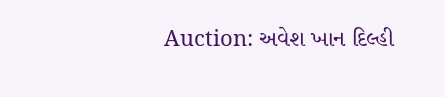Auction: અવેશ ખાન દિલ્હી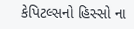કેપિટલ્સનો હિસ્સો ના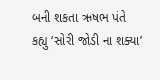બની શકતા ઋષભ પંતે કહ્યુ ‘સોરી જોડી ના શક્યા’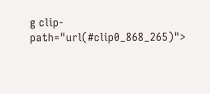g clip-path="url(#clip0_868_265)">